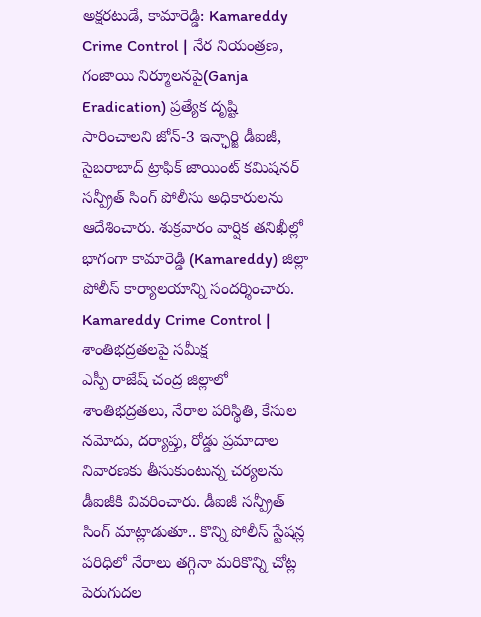అక్షరటుడే, కామారెడ్డి: Kamareddy Crime Control | నేర నియంత్రణ, గంజాయి నిర్మూలనపై(Ganja Eradication) ప్రత్యేక దృష్టి సారించాలని జోన్-3 ఇన్ఛార్జి డీఐజీ, సైబరాబాద్ ట్రాఫిక్ జాయింట్ కమిషనర్ సన్ప్రీత్ సింగ్ పోలీసు అధికారులను ఆదేశించారు. శుక్రవారం వార్షిక తనిఖీల్లో భాగంగా కామారెడ్డి (Kamareddy) జిల్లా పోలీస్ కార్యాలయాన్ని సందర్శించారు.
Kamareddy Crime Control | శాంతిభద్రతలపై సమీక్ష
ఎస్పీ రాజేష్ చంద్ర జిల్లాలో శాంతిభద్రతలు, నేరాల పరిస్థితి, కేసుల నమోదు, దర్యాప్తు, రోడ్డు ప్రమాదాల నివారణకు తీసుకుంటున్న చర్యలను డీఐజీకి వివరించారు. డీఐజీ సన్ప్రీత్ సింగ్ మాట్లాడుతూ.. కొన్ని పోలీస్ స్టేషన్ల పరిధిలో నేరాలు తగ్గినా మరికొన్ని చోట్ల పెరుగుదల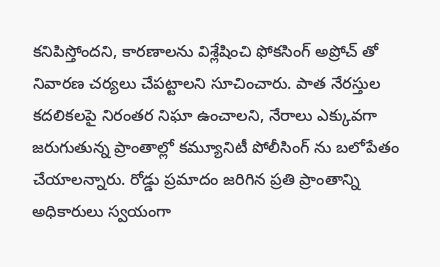కనిపిస్తోందని, కారణాలను విశ్లేషించి ఫోకసింగ్ అప్రోచ్ తో నివారణ చర్యలు చేపట్టాలని సూచించారు. పాత నేరస్తుల కదలికలపై నిరంతర నిఘా ఉంచాలని, నేరాలు ఎక్కువగా జరుగుతున్న ప్రాంతాల్లో కమ్యూనిటీ పోలీసింగ్ ను బలోపేతం చేయాలన్నారు. రోడ్డు ప్రమాదం జరిగిన ప్రతి ప్రాంతాన్ని అధికారులు స్వయంగా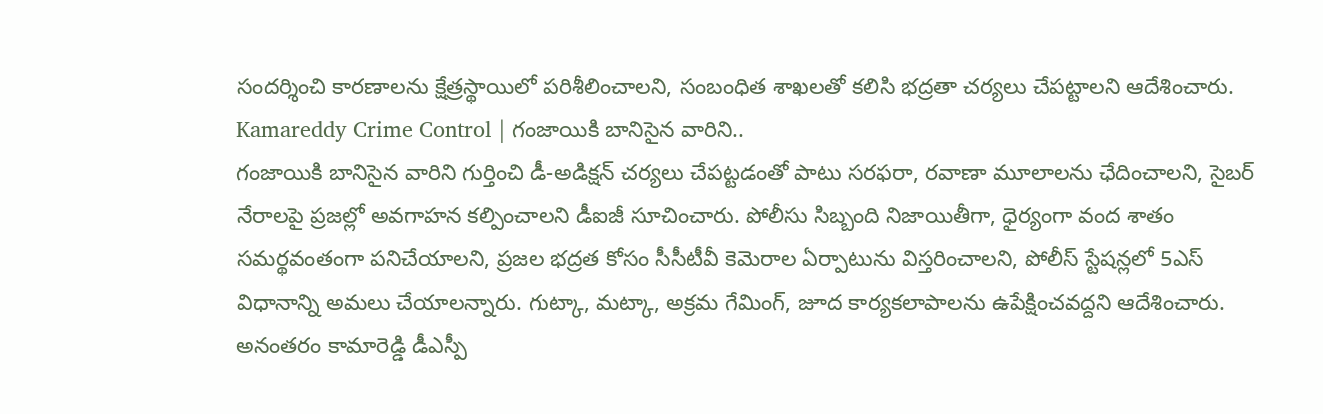సందర్శించి కారణాలను క్షేత్రస్థాయిలో పరిశీలించాలని, సంబంధిత శాఖలతో కలిసి భద్రతా చర్యలు చేపట్టాలని ఆదేశించారు.
Kamareddy Crime Control | గంజాయికి బానిసైన వారిని..
గంజాయికి బానిసైన వారిని గుర్తించి డీ-అడిక్షన్ చర్యలు చేపట్టడంతో పాటు సరఫరా, రవాణా మూలాలను ఛేదించాలని, సైబర్ నేరాలపై ప్రజల్లో అవగాహన కల్పించాలని డీఐజీ సూచించారు. పోలీసు సిబ్బంది నిజాయితీగా, ధైర్యంగా వంద శాతం సమర్థవంతంగా పనిచేయాలని, ప్రజల భద్రత కోసం సీసీటీవీ కెమెరాల ఏర్పాటును విస్తరించాలని, పోలీస్ స్టేషన్లలో 5ఎస్ విధానాన్ని అమలు చేయాలన్నారు. గుట్కా, మట్కా, అక్రమ గేమింగ్, జూద కార్యకలాపాలను ఉపేక్షించవద్దని ఆదేశించారు. అనంతరం కామారెడ్డి డీఎస్పీ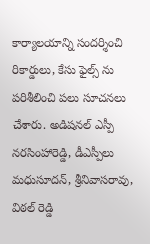కార్యాలయాన్ని సందర్శించి రికార్డులు, కేసు ఫైల్స్ ను పరిశీలించి పలు సూచనలు చేశారు. అడిషనల్ ఎస్పీ నరసింహారెడ్డి, డీఎస్పీలు మధుసూదన్, శ్రీనివాసరావు, విఠల్ రెడ్డి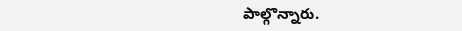పాల్గొన్నారు.